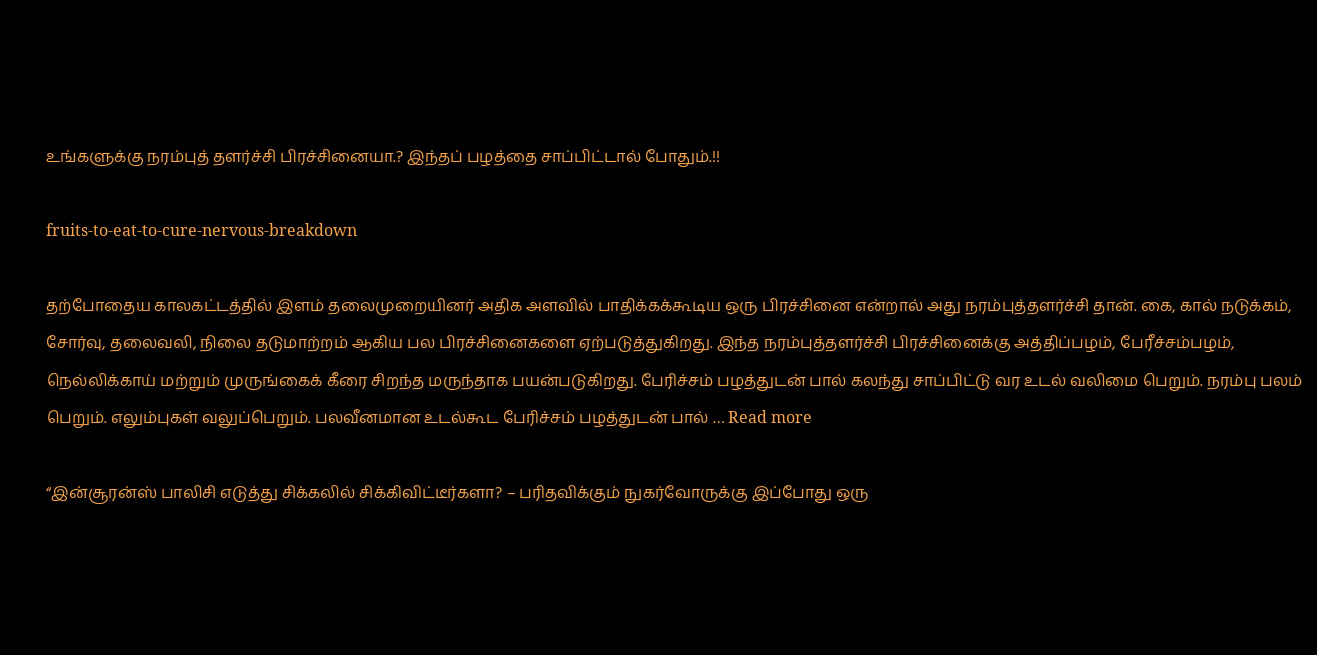உங்களுக்கு நரம்புத் தளர்ச்சி பிரச்சினையா.? இந்தப் பழத்தை சாப்பிட்டால் போதும்.!!

fruits-to-eat-to-cure-nervous-breakdown

தற்போதைய காலகட்டத்தில் இளம் தலைமுறையினர் அதிக அளவில் பாதிக்கக்கூடிய ஒரு பிரச்சினை என்றால் அது நரம்புத்தளர்ச்சி தான்‌. கை, கால் நடுக்கம், சோர்வு, தலைவலி, நிலை தடுமாற்றம் ஆகிய பல பிரச்சினைகளை ஏற்படுத்துகிறது. இந்த நரம்புத்தளர்ச்சி பிரச்சினைக்கு அத்திப்பழம், பேரீச்சம்பழம், நெல்லிக்காய் மற்றும் முருங்கைக் கீரை சிறந்த மருந்தாக பயன்படுகிறது. பேரிச்சம் பழத்துடன் பால் கலந்து சாப்பிட்டு வர உடல் வலிமை பெறும். நரம்பு பலம் பெறும்‌. எலும்புகள் வலுப்பெறும். பலவீனமான உடல்கூட பேரிச்சம் பழத்துடன் பால் … Read more

“இன்சூரன்ஸ் பாலிசி எடுத்து சிக்கலில் சிக்கிவிட்டீர்களா? – பரிதவிக்கும் நுகர்வோருக்கு இப்போது ஒரு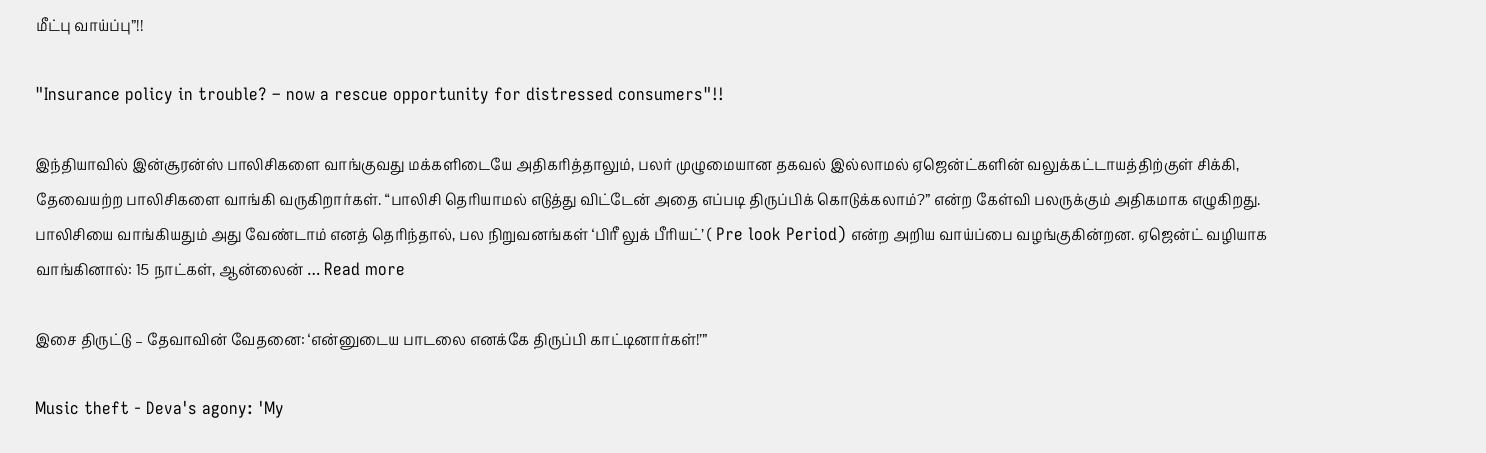மீட்பு வாய்ப்பு”!!

"Insurance policy in trouble? – now a rescue opportunity for distressed consumers"!!

இந்தியாவில் இன்சூரன்ஸ் பாலிசிகளை வாங்குவது மக்களிடையே அதிகரித்தாலும், பலர் முழுமையான தகவல் இல்லாமல் ஏஜென்ட்களின் வலுக்கட்டாயத்திற்குள் சிக்கி, தேவையற்ற பாலிசிகளை வாங்கி வருகிறார்கள். “பாலிசி தெரியாமல் எடுத்து விட்டேன் அதை எப்படி திருப்பிக் கொடுக்கலாம்?” என்ற கேள்வி பலருக்கும் அதிகமாக எழுகிறது. பாலிசியை வாங்கியதும் அது வேண்டாம் எனத் தெரிந்தால், பல நிறுவனங்கள் ‘பிரீ லுக் பீரியட்’ ( Pre look Period) என்ற அறிய வாய்ப்பை வழங்குகின்றன. ஏஜென்ட் வழியாக வாங்கினால்: 15 நாட்கள், ஆன்லைன் … Read more

இசை திருட்டு – தேவாவின் வேதனை: ‘என்னுடைய பாடலை எனக்கே திருப்பி காட்டினார்கள்!’”

Music theft - Deva's agony: 'My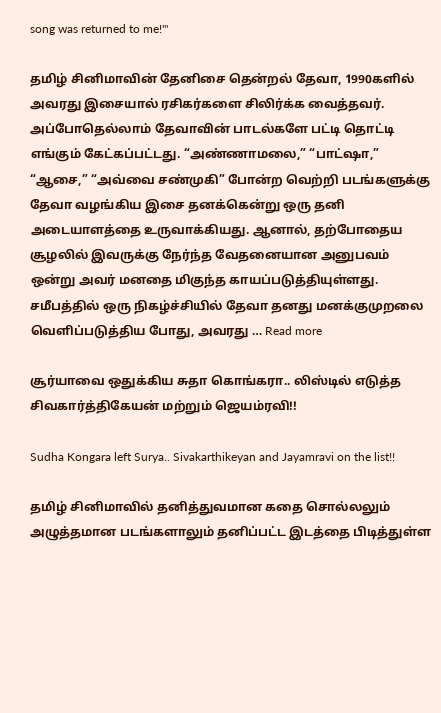song was returned to me!'"

தமிழ் சினிமாவின் தேனிசை தென்றல் தேவா, 1990களில் அவரது இசையால் ரசிகர்களை சிலிர்க்க வைத்தவர். அப்போதெல்லாம் தேவாவின் பாடல்களே பட்டி தொட்டி எங்கும் கேட்கப்பட்டது. “அண்ணாமலை,” “பாட்ஷா,” “ஆசை,” “அவ்வை சண்முகி” போன்ற வெற்றி படங்களுக்கு தேவா வழங்கிய இசை தனக்கென்று ஒரு தனி அடையாளத்தை உருவாக்கியது. ஆனால், தற்போதைய சூழலில் இவருக்கு நேர்ந்த வேதனையான அனுபவம் ஒன்று அவர் மனதை மிகுந்த காயப்படுத்தியுள்ளது. சமீபத்தில் ஒரு நிகழ்ச்சியில் தேவா தனது மனக்குமுறலை வெளிப்படுத்திய போது, அவரது … Read more

சூர்யாவை ஒதுக்கிய சுதா கொங்கரா.. லிஸ்டில் எடுத்த சிவகார்த்திகேயன் மற்றும் ஜெயம்ரவி!!

Sudha Kongara left Surya.. Sivakarthikeyan and Jayamravi on the list!!

தமிழ் சினிமாவில் தனித்துவமான கதை சொல்லலும் அழுத்தமான படங்களாலும் தனிப்பட்ட இடத்தை பிடித்துள்ள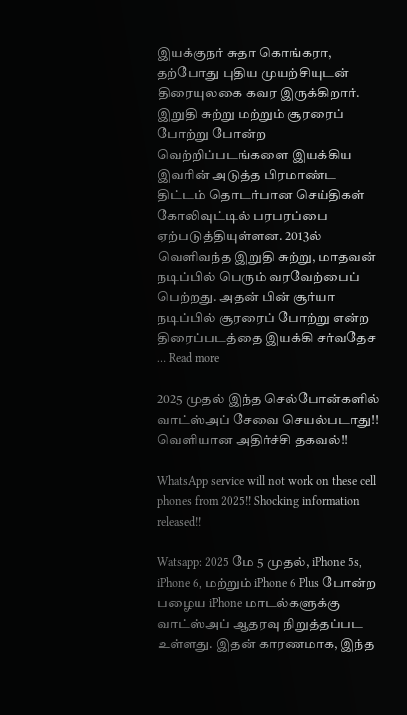இயக்குநர் சுதா கொங்கரா, தற்போது புதிய முயற்சியுடன் திரையுலகை கவர இருக்கிறார். இறுதி சுற்று மற்றும் சூரரைப் போற்று போன்ற வெற்றிப்படங்களை இயக்கிய இவரின் அடுத்த பிரமாண்ட திட்டம் தொடர்பான செய்திகள் கோலிவுட்டில் பரபரப்பை ஏற்படுத்தியுள்ளன. 2013ல் வெளிவந்த இறுதி சுற்று, மாதவன் நடிப்பில் பெரும் வரவேற்பைப் பெற்றது. அதன் பின் சூர்யா நடிப்பில் சூரரைப் போற்று என்ற திரைப்படத்தை இயக்கி சர்வதேச … Read more

2025 முதல் இந்த செல்போன்களில் வாட்ஸ்அப் சேவை செயல்படாது!! வெளியான அதிர்ச்சி தகவல்!!

WhatsApp service will not work on these cell phones from 2025!! Shocking information released!!

Watsapp: 2025 மே 5 முதல், iPhone 5s, iPhone 6, மற்றும் iPhone 6 Plus போன்ற பழைய iPhone மாடல்களுக்கு வாட்ஸ்அப் ஆதரவு நிறுத்தப்பட உள்ளது. இதன் காரணமாக, இந்த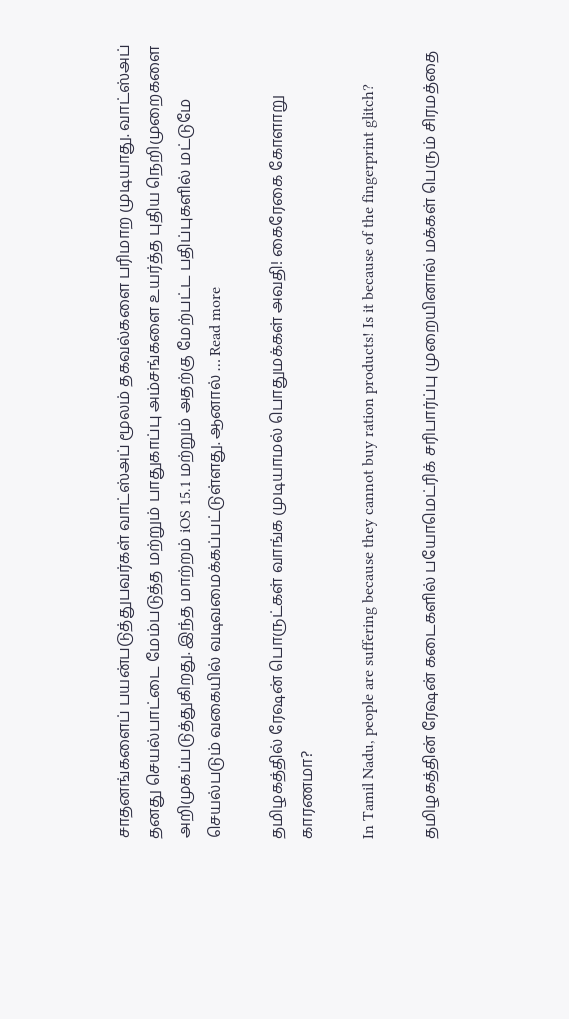சாதனங்களைப் பயன்படுத்துபவர்கள் வாட்ஸ்அப் மூலம் தகவல்களை பரிமாற முடியாது. வாட்ஸ்அப் தனது செயல்பாட்டை மேம்படுத்த மற்றும் பாதுகாப்பு அம்சங்களை உயர்த்த புதிய நெறிமுறைகளை அறிமுகப்படுத்துகிறது. இந்த மாற்றம் iOS 15.1 மற்றும் அதற்கு மேற்பட்ட பதிப்புகளில் மட்டுமே செயல்படும் வகையில் வடிவமைக்கப்பட்டுள்ளது. ஆனால் … Read more

தமிழகத்தில் ரேஷன் பொருட்கள் வாங்க முடியாமல் பொதுமக்கள் அவதி! கைரேகை கோளாறு காரணமா?

In Tamil Nadu, people are suffering because they cannot buy ration products! Is it because of the fingerprint glitch?

தமிழகத்தின் ரேஷன் கடைகளில் பயோமெட்ரிக் சரிபார்ப்பு முறையினால் மக்கள் பெரும் சிரமத்தை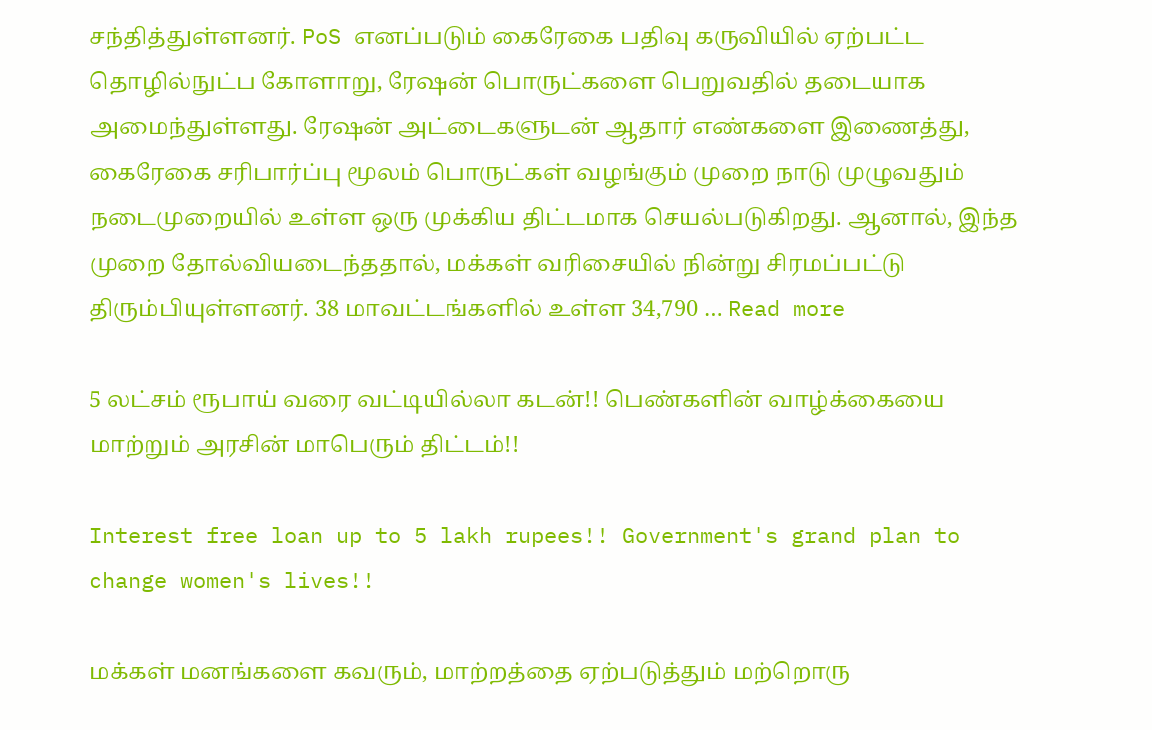சந்தித்துள்ளனர். PoS எனப்படும் கைரேகை பதிவு கருவியில் ஏற்பட்ட தொழில்நுட்ப கோளாறு, ரேஷன் பொருட்களை பெறுவதில் தடையாக அமைந்துள்ளது. ரேஷன் அட்டைகளுடன் ஆதார் எண்களை இணைத்து, கைரேகை சரிபார்ப்பு மூலம் பொருட்கள் வழங்கும் முறை நாடு முழுவதும் நடைமுறையில் உள்ள ஒரு முக்கிய திட்டமாக செயல்படுகிறது. ஆனால், இந்த முறை தோல்வியடைந்ததால், மக்கள் வரிசையில் நின்று சிரமப்பட்டு திரும்பியுள்ளனர். 38 மாவட்டங்களில் உள்ள 34,790 … Read more

5 லட்சம் ரூபாய் வரை வட்டியில்லா கடன்!! பெண்களின் வாழ்க்கையை மாற்றும் அரசின் மாபெரும் திட்டம்!!

Interest free loan up to 5 lakh rupees!! Government's grand plan to change women's lives!!

மக்கள் மனங்களை கவரும், மாற்றத்தை ஏற்படுத்தும் மற்றொரு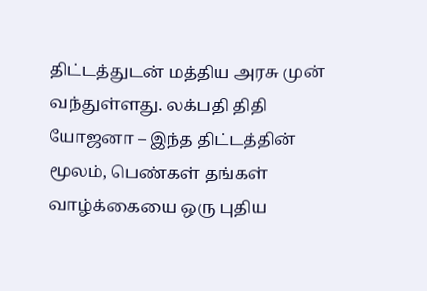திட்டத்துடன் மத்திய அரசு முன் வந்துள்ளது. லக்பதி திதி யோஜனா – இந்த திட்டத்தின் மூலம், பெண்கள் தங்கள் வாழ்க்கையை ஒரு புதிய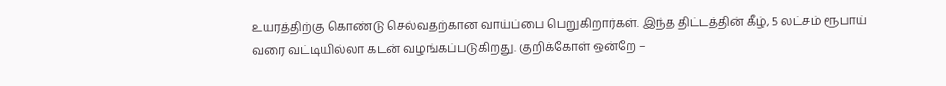உயரத்திற்கு கொண்டு செல்வதற்கான வாய்ப்பை பெறுகிறார்கள். இந்த திட்டத்தின் கீழ், 5 லட்சம் ரூபாய் வரை வட்டியில்லா கடன் வழங்கப்படுகிறது. குறிக்கோள் ஒன்றே –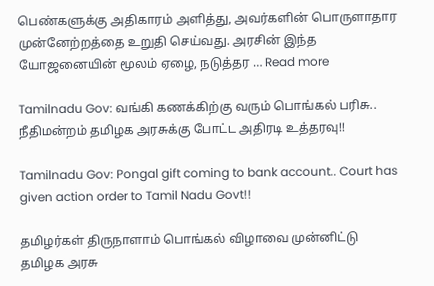பெண்களுக்கு அதிகாரம் அளித்து, அவர்களின் பொருளாதார முன்னேற்றத்தை உறுதி செய்வது. அரசின் இந்த யோஜனையின் மூலம் ஏழை, நடுத்தர … Read more

Tamilnadu Gov: வங்கி கணக்கிற்கு வரும் பொங்கல் பரிசு.. நீதிமன்றம் தமிழக அரசுக்கு போட்ட அதிரடி உத்தரவு!!

Tamilnadu Gov: Pongal gift coming to bank account.. Court has given action order to Tamil Nadu Govt!!

தமிழர்கள் திருநாளாம் பொங்கல் விழாவை முன்னிட்டு தமிழக அரசு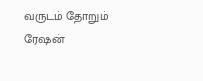வருடம் தோறும் ரேஷன்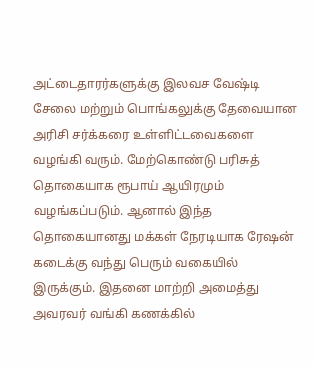அட்டைதாரர்களுக்கு இலவச வேஷ்டி சேலை மற்றும் பொங்கலுக்கு தேவையான அரிசி சர்க்கரை உள்ளிட்டவைகளை வழங்கி வரும். மேற்கொண்டு பரிசுத் தொகையாக ரூபாய் ஆயிரமும் வழங்கப்படும். ஆனால் இந்த தொகையானது மக்கள் நேரடியாக ரேஷன் கடைக்கு வந்து பெரும் வகையில் இருக்கும். இதனை மாற்றி அமைத்து அவரவர் வங்கி கணக்கில்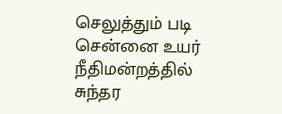செலுத்தும் படி சென்னை உயர் நீதிமன்றத்தில் சுந்தர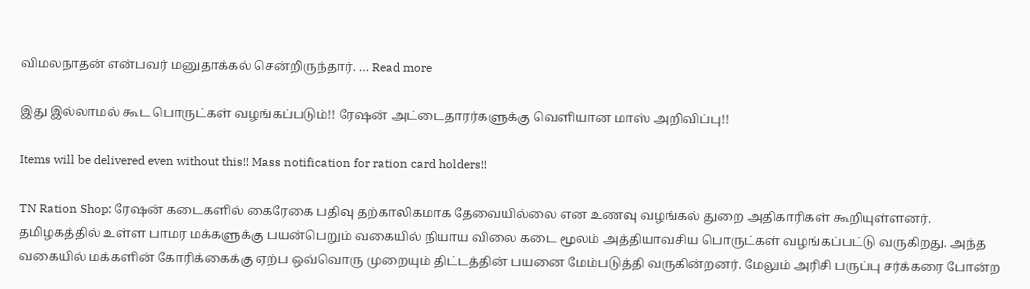விமலநாதன் என்பவர் மனுதாக்கல் சென்றிருந்தார். … Read more

இது இல்லாமல் கூட பொருட்கள் வழங்கப்படும்!! ரேஷன் அட்டைதாரர்களுக்கு வெளியான மாஸ் அறிவிப்பு!!

Items will be delivered even without this!! Mass notification for ration card holders!!

TN Ration Shop: ரேஷன் கடைகளில் கைரேகை பதிவு தற்காலிகமாக தேவையில்லை என உணவு வழங்கல் துறை அதிகாரிகள் கூறியுள்ளனர். தமிழகத்தில் உள்ள பாமர மக்களுக்கு பயன்பெறும் வகையில் நியாய விலை கடை மூலம் அத்தியாவசிய பொருட்கள் வழங்கப்பட்டு வருகிறது. அந்த வகையில் மக்களின் கோரிக்கைக்கு ஏற்ப ஒவ்வொரு முறையும் திட்டத்தின் பயனை மேம்படுத்தி வருகின்றனர். மேலும் அரிசி பருப்பு சர்க்கரை போன்ற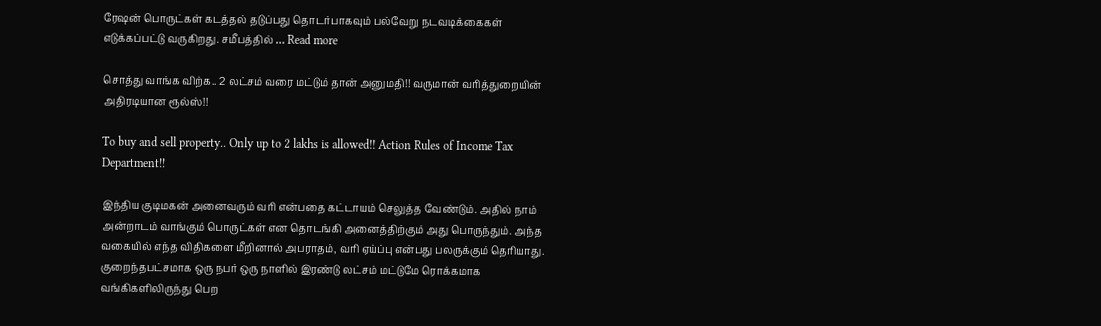ரேஷன் பொருட்கள் கடத்தல் தடுப்பது தொடர்பாகவும் பல்வேறு நடவடிக்கைகள் எடுக்கப்பட்டு வருகிறது. சமீபத்தில் … Read more

சொத்து வாங்க விற்க.. 2 லட்சம் வரை மட்டும் தான் அனுமதி!! வருமான் வரித்துறையின் அதிரடியான ரூல்ஸ்!!

To buy and sell property.. Only up to 2 lakhs is allowed!! Action Rules of Income Tax Department!!

இந்திய குடிமகன் அனைவரும் வரி என்பதை கட்டாயம் செலுத்த வேண்டும். அதில் நாம் அன்றாடம் வாங்கும் பொருட்கள் என தொடங்கி அனைத்திற்கும் அது பொருந்தும். அந்த வகையில் எந்த விதிகளை மீறினால் அபராதம், வரி ஏய்ப்பு என்பது பலருக்கும் தெரியாது. குறைந்தபட்சமாக ஒரு நபர் ஒரு நாளில் இரண்டு லட்சம் மட்டுமே ரொக்கமாக வங்கிகளிலிருந்து பெற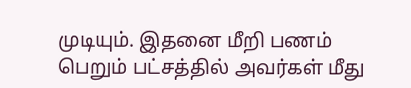முடியும். இதனை மீறி பணம் பெறும் பட்சத்தில் அவர்கள் மீது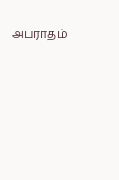அபராதம்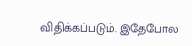விதிக்கப்படும். இதேபோல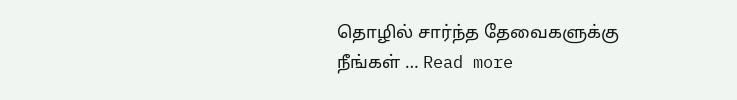தொழில் சார்ந்த தேவைகளுக்கு நீங்கள் … Read more